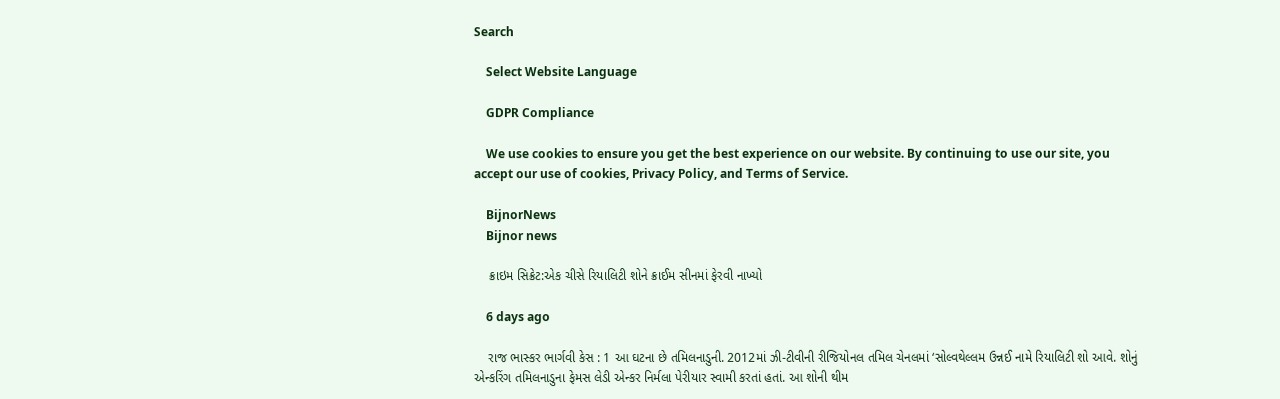Search

    Select Website Language

    GDPR Compliance

    We use cookies to ensure you get the best experience on our website. By continuing to use our site, you accept our use of cookies, Privacy Policy, and Terms of Service.

    BijnorNews
    Bijnor news

    ક્રાઇમ સિક્રેટ:એક ચીસે રિયાલિટી શોને ક્રાઈમ સીનમાં ફેરવી નાખ્યો

    6 days ago

    રાજ ભાસ્કર ભાર્ગવી કેસ : 1 આ ઘટના છે તમિલનાડુની. 2012માં ઝી-ટીવીની રીજિયોનલ તમિલ ચેનલમાં ‘સોલ્વથેલ્લમ ઉન્નઈ નામે રિયાલિટી શો આવે. શોનું એન્કરિંગ તમિલનાડુના ફેમસ લેડી એન્કર નિર્મલા પેરીયાર સ્વામી કરતાં હતાં. આ શોની થીમ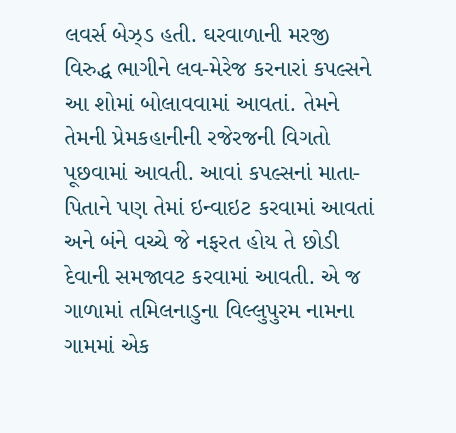લવર્સ બેઝ્ડ હતી. ઘરવાળાની મરજી વિરુદ્ધ ભાગીને લવ-મેરેજ કરનારાં કપલ્સને આ શોમાં બોલાવવામાં આવતાં. તેમને તેમની પ્રેમકહાનીની રજેરજની વિગતો પૂછવામાં આવતી. આવાં કપલ્સનાં માતા-પિતાને પણ તેમાં ઇન્વાઇટ કરવામાં આવતાં અને બંને વચ્ચે જે નફરત હોય તે છોડી દેવાની સમજાવટ કરવામાં આવતી. એ જ ગાળામાં તમિલનાડુના વિલ્લુપુરમ નામના ગામમાં એક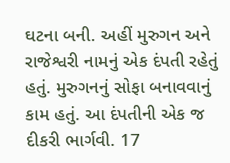ઘટના બની. અહીં મુરુગન અને રાજેશ્વરી નામનું એક દંપતી રહેતું હતું. મુરુગનનું સોફા બનાવવાનું કામ હતું. આ દંપતીની એક જ દીકરી ભાર્ગવી. 17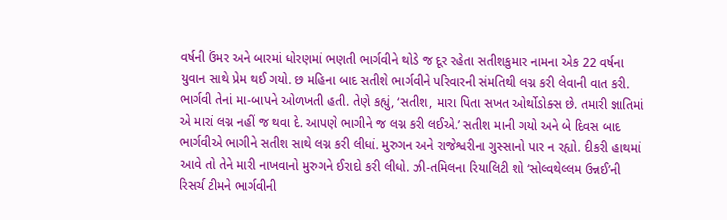વર્ષની ઉંમર અને બારમાં ધોરણમાં ભણતી ભાર્ગવીને થોડે જ દૂર રહેતા સતીશકુમાર નામના એક 22 વર્ષના યુવાન સાથે પ્રેમ થઈ ગયો. છ મહિના બાદ સતીશે ભાર્ગવીને પરિવારની સંમતિથી લગ્ન કરી લેવાની વાત કરી. ભાર્ગવી તેનાં મા-બાપને ઓળખતી હતી. તેણે કહ્યું, ‘સતીશ, મારા પિતા સખત ઓર્થોડોક્સ છે. તમારી જ્ઞાતિમાં એ મારાં લગ્ન નહીં જ થવા દે. આપણે ભાગીને જ લગ્ન કરી લઈએ.’ સતીશ માની ગયો અને બે દિવસ બાદ ભાર્ગવીએ ભાગીને સતીશ સાથે લગ્ન કરી લીધાં. મુરુગન અને રાજેશ્વરીના ગુસ્સાનો પાર ન રહ્યો. દીકરી હાથમાં આવે તો તેને મારી નાખવાનો મુરુગને ઈરાદો કરી લીધો. ઝી-તમિલના રિયાલિટી શો ‘સોલ્વથેલ્લમ ઉન્નઈ’ની રિસર્ચ ટીમને ભાર્ગવીની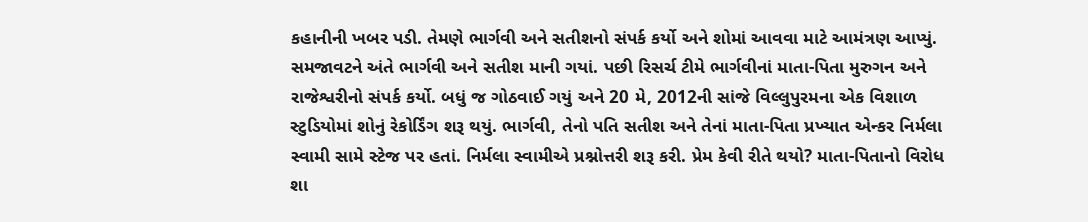કહાનીની ખબર પડી. તેમણે ભાર્ગવી અને સતીશનો સંપર્ક કર્યો અને શોમાં આવવા માટે આમંત્રણ આપ્યું. સમજાવટને અંતે ભાર્ગવી અને સતીશ માની ગયાં. પછી રિસર્ચ ટીમે ભાર્ગવીનાં માતા-પિતા મુરુગન અને રાજેશ્વરીનો સંપર્ક કર્યો. બધું જ ગોઠવાઈ ગયું અને 20 મે, 2012ની સાંજે વિલ્લુપુરમના એક વિશાળ સ્ટુડિયોમાં શોનું રેકોર્ડિંગ શરૂ થયું. ભાર્ગવી, તેનો પતિ સતીશ અને તેનાં માતા-પિતા પ્રખ્યાત એન્કર નિર્મલા સ્વામી સામે સ્ટેજ પર હતાં. નિર્મલા સ્વામીએ પ્રશ્નોત્તરી શરૂ કરી. પ્રેમ કેવી રીતે થયો? માતા-પિતાનો વિરોધ શા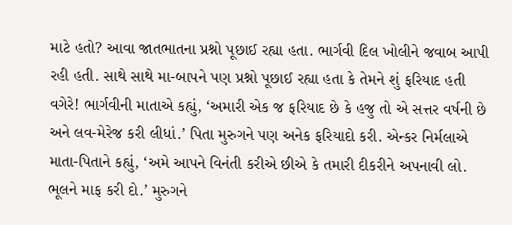માટે હતો? આવા જાતભાતના પ્રશ્નો પૂછાઈ રહ્યા હતા. ભાર્ગવી દિલ ખોલીને જવાબ આપી રહી હતી. સાથે સાથે મા-બાપને પણ પ્રશ્નો પૂછાઈ રહ્યા હતા કે તેમને શું ફરિયાદ હતી વગેરે! ભાર્ગવીની માતાએ કહ્યું, ‘અમારી એક જ ફરિયાદ છે કે હજુ તો એ સત્તર વર્ષની છે અને લવ-મેરેજ કરી લીધાં.’ પિતા મુરુગને પણ અનેક ફરિયાદો કરી. એન્કર નિર્મલાએ માતા-પિતાને કહ્યું, ‘અમે આપને વિનંતી કરીએ છીએ કે તમારી દીકરીને અપનાવી લો. ભૂલને માફ કરી દો.’ મુરુગને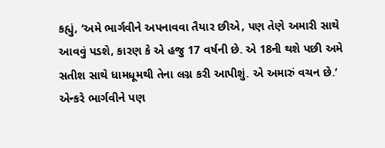કહ્યું, ‘અમે ભાર્ગવીને અપનાવવા તૈયાર છીએ, પણ તેણે અમારી સાથે આવવું પડશે, કારણ કે એ હજુ 17 વર્ષની છે. એ 18ની થશે પછી અમે સતીશ સાથે ધામધૂમથી તેના લગ્ન કરી આપીશું. એ અમારું વચન છે.’ એન્કરે ભાર્ગવીને પણ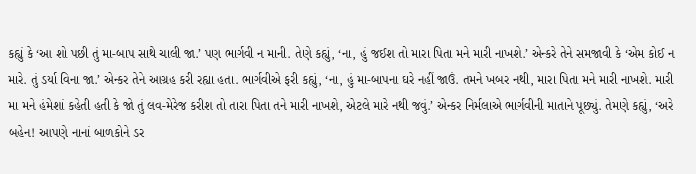કહ્યું કે ‘આ શો પછી તું મા-બાપ સાથે ચાલી જા.’ પણ ભાર્ગવી ન માની. તેણે કહ્યું, ‘ના, હું જઈશ તો મારા પિતા મને મારી નાખશે.’ એન્કરે તેને સમજાવી કે ‘એમ કોઈ ન મારે. તું ડર્યા વિના જા.’ એન્કર તેને આગ્રહ કરી રહ્યા હતા. ભાર્ગવીએ ફરી કહ્યું, ‘ના, હું મા-બાપના ઘરે નહીં જાઉં. તમને ખબર નથી, મારા પિતા મને મારી નાખશે. મારી મા મને હંમેશાં કહેતી હતી કે જો તું લવ-મેરેજ કરીશ તો તારા પિતા તને મારી નાખશે, એટલે મારે નથી જવું.’ એન્કર નિર્મલાએ ભાર્ગવીની માતાને પૂછ્યું. તેમણે કહ્યું, ‘અરે બહેન! આપણે નાનાં બાળકોને ડર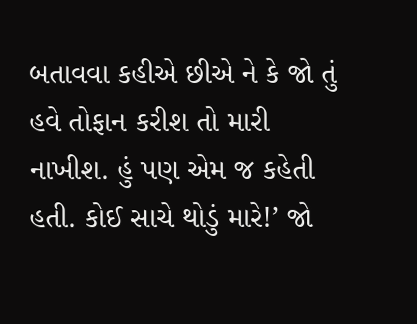બતાવવા કહીએ છીએ ને કે જો તું હવે તોફાન કરીશ તો મારી નાખીશ. હું પણ એમ જ કહેતી હતી. કોઈ સાચે થોડું મારે!’ જો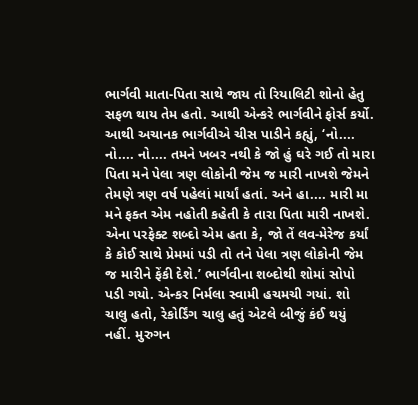ભાર્ગવી માતા-પિતા સાથે જાય તો રિયાલિટી શોનો હેતુ સફળ થાય તેમ હતો. આથી એન્કરે ભાર્ગવીને ફોર્સ કર્યો. આથી અચાનક ભાર્ગવીએ ચીસ પાડીને કહ્યું, ‘નો.... નો.... નો.... તમને ખબર નથી કે જો હું ઘરે ગઈ તો મારા પિતા મને પેલા ત્રણ લોકોની જેમ જ મારી નાખશે જેમને તેમણે ત્રણ વર્ષ પહેલાં માર્યાં હતાં. અને હા.... મારી મા મને ફક્ત એમ નહોતી કહેતી કે તારા પિતા મારી નાખશે. એના પરફેક્ટ શબ્દો એમ હતા કે, જો તેં લવ-મેરેજ કર્યાં કે કોઈ સાથે પ્રેમમાં પડી તો તને પેલા ત્રણ લોકોની જેમ જ મારીને ફેંકી દેશે.’ ભાર્ગવીના શબ્દોથી શોમાં સોપો પડી ગયો. એન્કર નિર્મલા સ્વામી હચમચી ગયાં. શો ચાલુ હતો, રેકોર્ડિંગ ચાલુ હતું એટલે બીજું કંઈ થયું નહીં. મુરુગન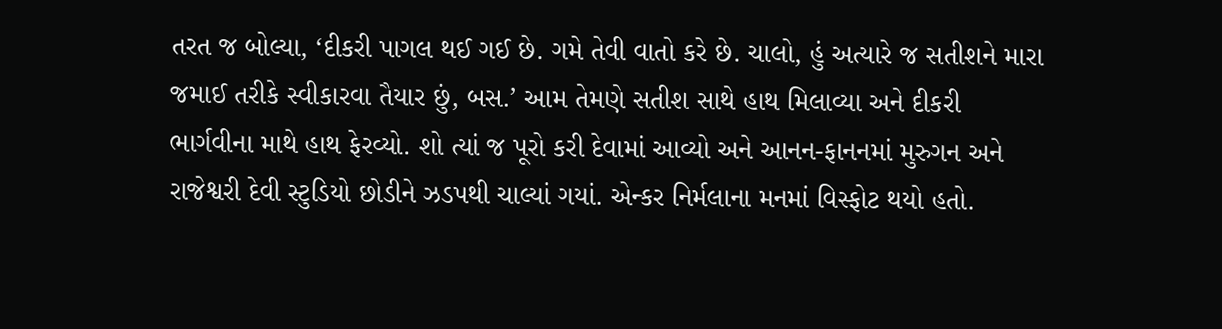તરત જ બોલ્યા, ‘દીકરી પાગલ થઈ ગઈ છે. ગમે તેવી વાતો કરે છે. ચાલો, હું અત્યારે જ સતીશને મારા જમાઈ તરીકે સ્વીકારવા તૈયાર છું, બસ.’ આમ તેમણે સતીશ સાથે હાથ મિલાવ્યા અને દીકરી ભાર્ગવીના માથે હાથ ફેરવ્યો. શો ત્યાં જ પૂરો કરી દેવામાં આવ્યો અને આનન-ફાનનમાં મુરુગન અને રાજેશ્વરી દેવી સ્ટુડિયો છોડીને ઝડપથી ચાલ્યાં ગયાં. એન્કર નિર્મલાના મનમાં વિસ્ફોટ થયો હતો.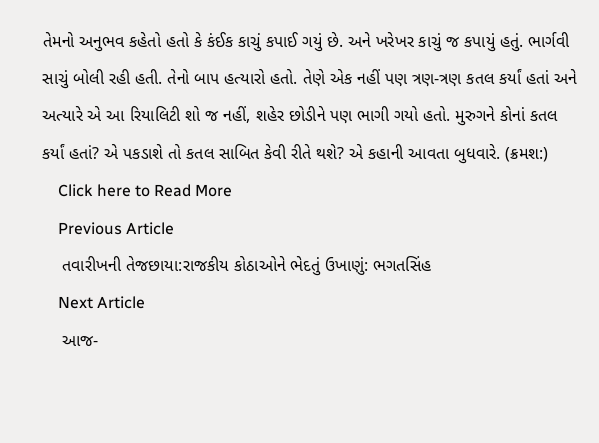તેમનો અનુભવ કહેતો હતો કે કંઈક કાચું કપાઈ ગયું છે. અને ખરેખર કાચું જ કપાયું હતું. ભાર્ગવી સાચું બોલી રહી હતી. તેનો બાપ હત્યારો હતો. તેણે એક નહીં પણ ત્રણ-ત્રણ કતલ કર્યાં હતાં અને અત્યારે એ આ રિયાલિટી શો જ નહીં, શહેર છોડીને પણ ભાગી ગયો હતો. મુરુગને કોનાં કતલ કર્યાં હતાં? એ પકડાશે તો કતલ સાબિત કેવી રીતે થશે? એ કહાની આવતા બુધવારે. (ક્રમશ:)
    Click here to Read More
    Previous Article
    તવારીખની તેજછાયા:રાજકીય કોઠાઓને ભેદતું ઉખાણું: ભગતસિંહ
    Next Article
    આજ-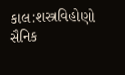કાલ:શસ્ત્રવિહોણો સૈનિક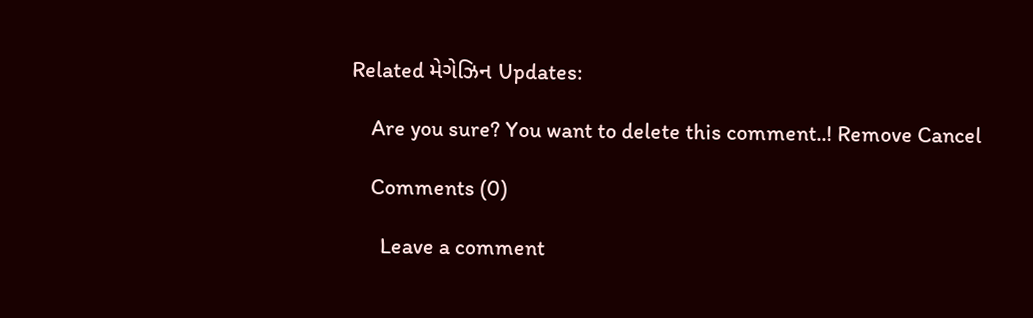Related મેગેઝિન Updates:

    Are you sure? You want to delete this comment..! Remove Cancel

    Comments (0)

      Leave a comment